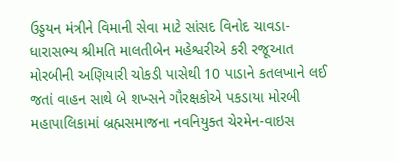ઉડ્ડયન મંત્રીને વિમાની સેવા માટે સાંસદ વિનોદ ચાવડા-ધારાસભ્ય શ્રીમતિ માલતીબેન મહેશ્વરીએ કરી રજૂઆત મોરબીની અણિયારી ચોકડી પાસેથી 10 પાડાને કતલખાને લઈ જતાં વાહન સાથે બે શખ્સને ગૌરક્ષકોએ પકડાયા મોરબી મહાપાલિકામાં બ્રહ્મસમાજના નવનિયુક્ત ચેરમેન-વાઇસ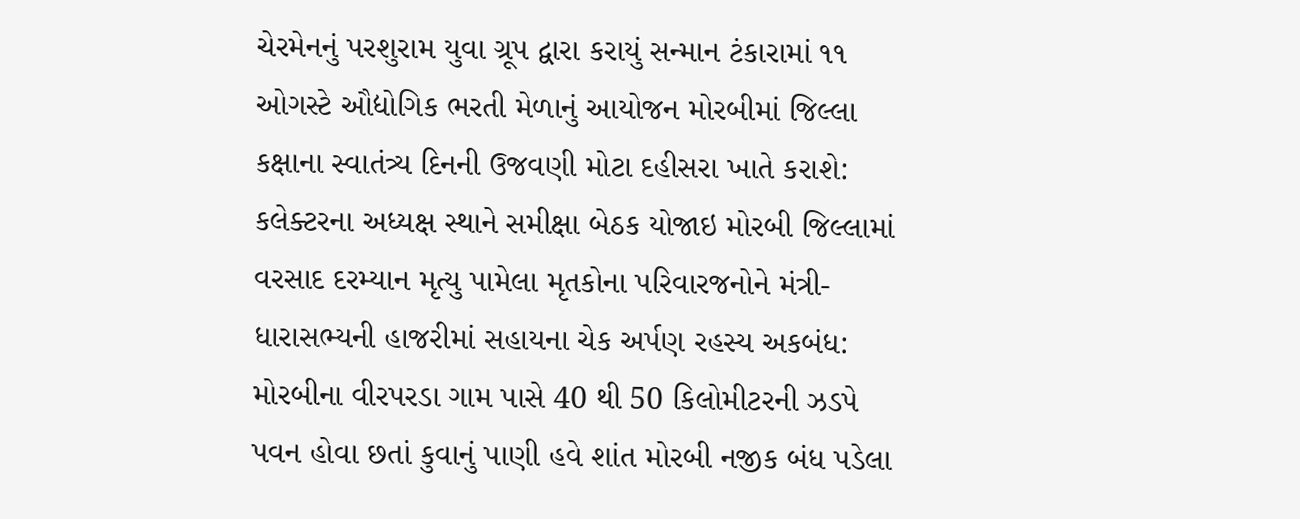ચેરમેનનું પરશુરામ યુવા ગ્રૂપ દ્વારા કરાયું સન્માન ટંકારામાં ૧૧ ઓગસ્ટે ઔદ્યોગિક ભરતી મેળાનું આયોજન મોરબીમાં જિલ્લા કક્ષાના સ્વાતંત્ર્ય દિનની ઉજવણી મોટા દહીસરા ખાતે કરાશે: કલેક્ટરના અધ્યક્ષ સ્થાને સમીક્ષા બેઠક યોજાઇ મોરબી જિલ્લામાં વરસાદ દરમ્યાન મૃત્યુ પામેલા મૃતકોના પરિવારજનોને મંત્રી-ધારાસભ્યની હાજરીમાં સહાયના ચેક અર્પણ રહસ્ય અકબંધ: મોરબીના વીરપરડા ગામ પાસે 40 થી 50 કિલોમીટરની ઝડપે પવન હોવા છતાં કુવાનું પાણી હવે શાંત મોરબી નજીક બંધ પડેલા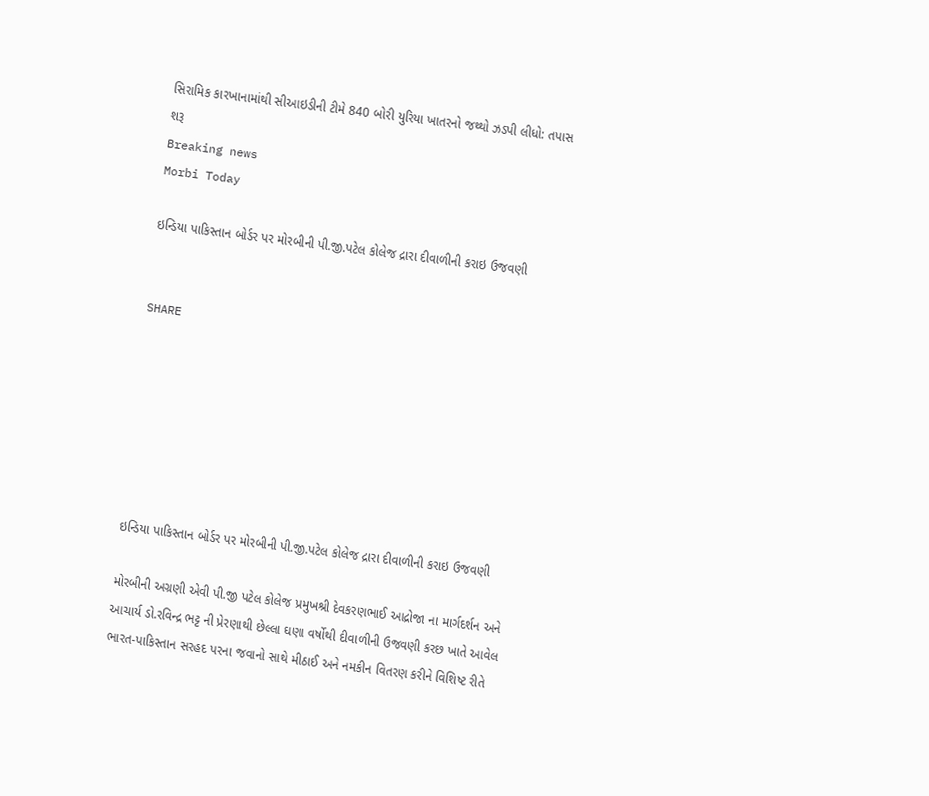સિરામિક કારખાનામાંથી સીઆઇડીની ટીમે 840 બોરી યુરિયા ખાતરનો જથ્થો ઝડપી લીધો: તપાસ શરૂ
Breaking news
Morbi Today

ઇન્ડિયા પાકિસ્તાન બોર્ડર પર મોરબીની પી.જી.પટેલ કોલેજ દ્રારા દીવાળીની કરાઇ ઉજવણી


SHARE







ઇન્ડિયા પાકિસ્તાન બોર્ડર પર મોરબીની પી.જી.પટેલ કોલેજ દ્રારા દીવાળીની કરાઇ ઉજવણી

મોરબીની અગ્રણી એવી પી.જી પટેલ કોલેજ પ્રમુખશ્રી દેવકરણભાઈ આદ્રોજા ના માર્ગદર્શન અને આચાર્ય ડો.રવિન્દ્ર ભટ્ટ ની પ્રેરણાથી છેલ્લા ઘણા વર્ષોથી દીવાળીની ઉજવણી કરછ ખાતે આવેલ ભારત-પાકિસ્તાન સરહદ પરના જવાનો સાથે મીઠાઈ અને નમકીન વિતરણ કરીને વિશિષ્ટ રીતે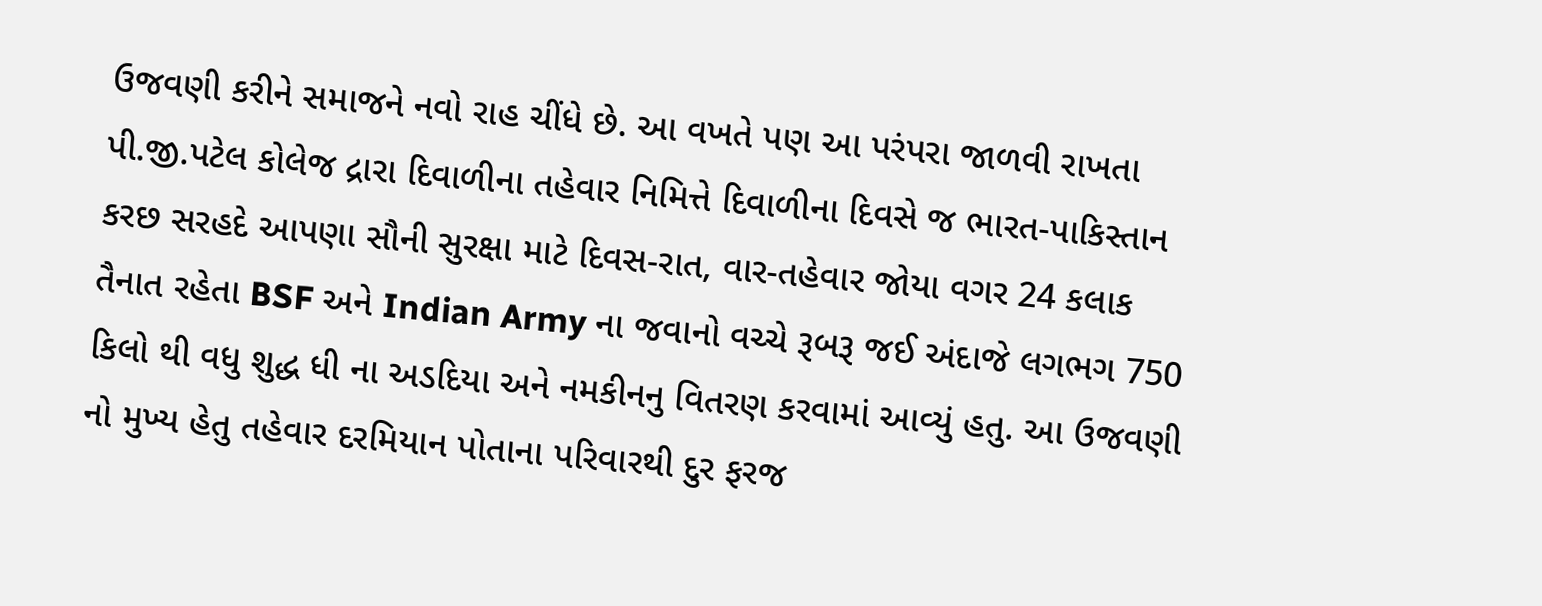ઉજવણી કરીને સમાજને નવો રાહ ચીંધે છે. આ વખતે પણ આ પરંપરા જાળવી રાખતા પી.જી.પટેલ કોલેજ દ્રારા દિવાળીના તહેવાર નિમિત્તે દિવાળીના દિવસે જ ભારત-પાકિસ્તાન કરછ સરહદે આપણા સૌની સુરક્ષા માટે દિવસ-રાત, વાર-તહેવાર જોયા વગર 24 કલાક તૈનાત રહેતા BSF અને Indian Army ના જવાનો વચ્ચે રૂબરૂ જઈ અંદાજે લગભગ 750 કિલો થી વધુ શુદ્ધ ધી ના અડદિયા અને નમકીનનુ વિતરણ કરવામાં આવ્યું હતુ. આ ઉજવણી નો મુખ્ય હેતુ તહેવાર દરમિયાન પોતાના પરિવારથી દુર ફરજ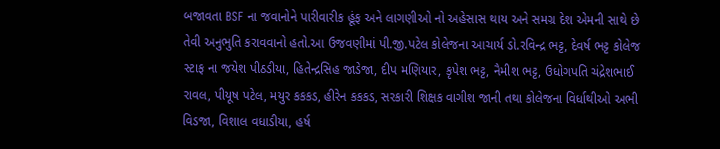બજાવતા BSF ના જવાનોને પારીવારીક હૂંફ અને લાગણીઓ નો અહેસાસ થાય અને સમગ્ર દેશ એમની સાથે છે તેવી અનુભુતિ કરાવવાનો હતો.આ ઉજવણીમાં પી.જી.પટેલ કોલેજના આચાર્ય ડો.રવિન્દ્ર ભટ્ટ, દેવર્ષ ભટ્ટ કોલેજ સ્ટાફ ના જયેશ પીઠડીયા, હિતેન્દ્રસિહ જાડેજા, દીપ મણિયાર, કૃપેશ ભટ્ટ, નૈમીશ ભટ્ટ, ઉધોગપતિ ચંદ્રેશભાઈ રાવલ, પીયૂષ પટેલ, મયુર કકકડ, હીરેન કકકડ, સરકારી શિક્ષક વાગીશ જાની તથા કોલેજના વિર્ધાથીઓ અભી વિડજા, વિશાલ વધાડીયા, હર્ષ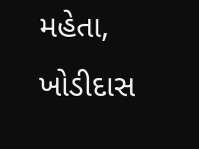મહેતા, ખોડીદાસ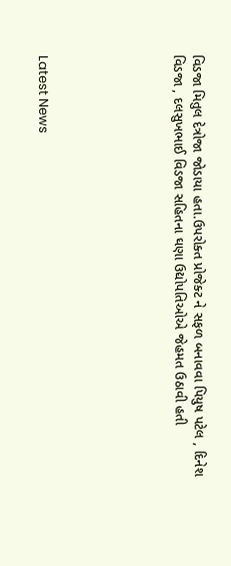વિડજા મિતુલ દેત્રોજા જોડાયા હતા.ઉપરોક્ત પ્રોજેક્ટ ને સફળ બનાવવા પિયુષ પટેલ , દિનેશ વિડજા , દલસુખભાઈ વિડજા સહિતના ઘણા ઉદ્યોપતિઓએ જેહમત ઉઠાવી હતી






Latest News